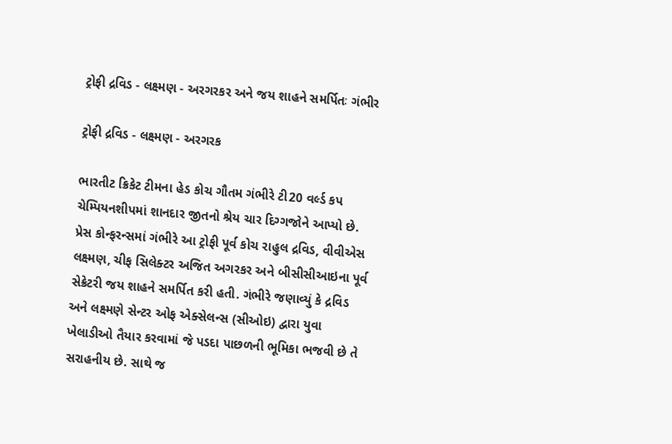ટ્રોફી દ્રવિડ - લક્ષ્મણ - અરગરકર અને જય શાહને સમર્પિતઃ ગંભીર

ટ્રોફી દ્રવિડ - લક્ષ્મણ - અરગરક

ભારતીટ ક્રિકેટ ટીમના હેડ કોચ ગૌતમ ગંભીરે ટી20 વર્લ્ડ કપ ચેમ્પિયનશીપમાં શાનદાર જીતનો શ્રેય ચાર દિગ્ગજોને આપ્યો છે. પ્રેસ કોન્ફરન્સમાં ગંભીરે આ ટ્રોફી પૂર્વ કોચ રાહુલ દ્રવિડ, વીવીએસ લક્ષ્મણ, ચીફ સિલેક્ટર અજિત અગરકર અને બીસીસીઆઇના પૂર્વ સેક્રેટરી જય શાહને સમર્પિત કરી હતી. ગંભીરે જણાવ્યું કે દ્રવિડ અને લક્ષ્મણે સેન્ટર ઓફ એક્સેલન્સ (સીઓઇ) દ્વારા યુવા ખેલાડીઓ તૈયાર કરવામાં જે પડદા પાછળની ભૂમિકા ભજવી છે તે સરાહનીય છે. સાથે જ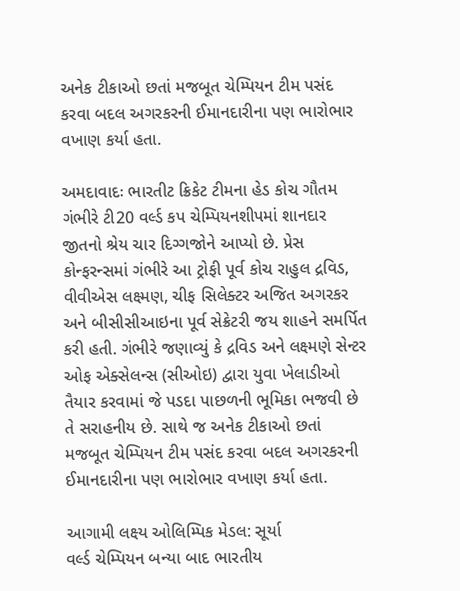અનેક ટીકાઓ છતાં મજબૂત ચેમ્પિયન ટીમ પસંદ કરવા બદલ અગરકરની ઈમાનદારીના પણ ભારોભાર વખાણ કર્યા હતા.

અમદાવાદઃ ભારતીટ ક્રિકેટ ટીમના હેડ કોચ ગૌતમ ગંભીરે ટી20 વર્લ્ડ કપ ચેમ્પિયનશીપમાં શાનદાર જીતનો શ્રેય ચાર દિગ્ગજોને આપ્યો છે. પ્રેસ કોન્ફરન્સમાં ગંભીરે આ ટ્રોફી પૂર્વ કોચ રાહુલ દ્રવિડ, વીવીએસ લક્ષ્મણ, ચીફ સિલેક્ટર અજિત અગરકર અને બીસીસીઆઇના પૂર્વ સેક્રેટરી જય શાહને સમર્પિત કરી હતી. ગંભીરે જણાવ્યું કે દ્રવિડ અને લક્ષ્મણે સેન્ટર ઓફ એક્સેલન્સ (સીઓઇ) દ્વારા યુવા ખેલાડીઓ તૈયાર કરવામાં જે પડદા પાછળની ભૂમિકા ભજવી છે તે સરાહનીય છે. સાથે જ અનેક ટીકાઓ છતાં મજબૂત ચેમ્પિયન ટીમ પસંદ કરવા બદલ અગરકરની ઈમાનદારીના પણ ભારોભાર વખાણ કર્યા હતા.

આગામી લક્ષ્ય ઓલિમ્પિક મેડલ: સૂર્યા
વર્લ્ડ ચેમ્પિયન બન્યા બાદ ભારતીય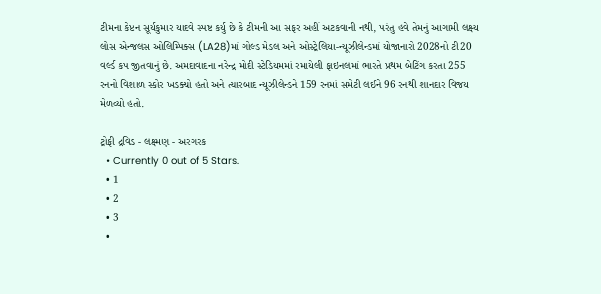ટીમના કેપ્ટન સૂર્યકુમાર યાદવે સ્પષ્ટ કર્યુ છે કે ટીમની આ સફર અહીં અટકવાની નથી, પરંતુ હવે તેમનું આગામી લક્ષ્ય લોસ એન્જલસ ઓલિમ્પિક્સ (LA28)માં ગોલ્ડ મેડલ અને ઓસ્ટ્રેલિયા-ન્યૂઝીલેન્ડમાં યોજાનારો 2028નો ટી20 વર્લ્ડ કપ જીતવાનું છે. અમદાવાદના નરેન્દ્ર મોદી સ્ટેડિયમમાં રમાયેલી ફાઇનલમાં ભારતે પ્રથમ બેટિંગ કરતા 255 રનનો વિશાળ સ્કોર ખડક્યો હતો અને ત્યારબાદ ન્યૂઝીલેન્ડને 159 રનમાં સમેટી લઈને 96 રનથી શાનદાર વિજય મેળવ્યો હતો.

ટ્રોફી દ્રવિડ - લક્ષ્મણ - અરગરક
  • Currently 0 out of 5 Stars.
  • 1
  • 2
  • 3
  •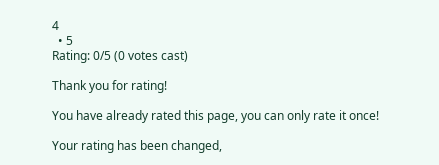4
  • 5
Rating: 0/5 (0 votes cast)

Thank you for rating!

You have already rated this page, you can only rate it once!

Your rating has been changed,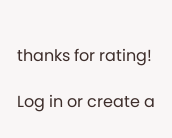thanks for rating!

Log in or create a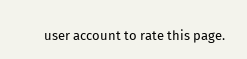user account to rate this page.